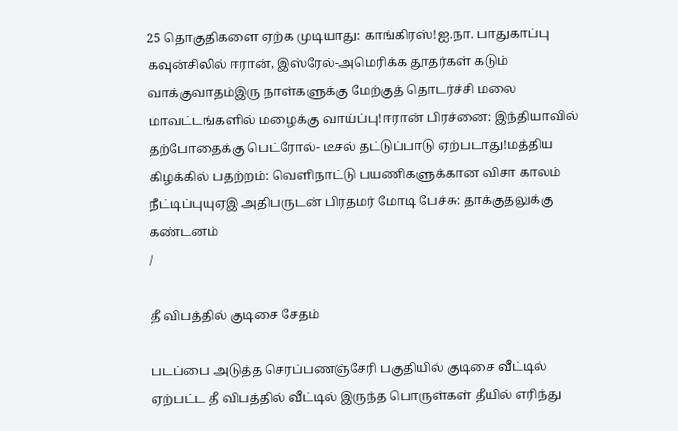25 தொகுதிகளை ஏற்க முடியாது: காங்கிரஸ்!ஐ.நா. பாதுகாப்பு கவுன்சிலில் ஈரான், இஸ்ரேல்-அமெரிக்க தூதர்கள் கடும் வாக்குவாதம்இரு நாள்களுக்கு மேற்குத் தொடர்ச்சி மலை மாவட்டங்களில் மழைக்கு வாய்ப்பு!ஈரான் பிரச்னை: இந்தியாவில் தற்போதைக்கு பெட்ரோல்- டீசல் தட்டுப்பாடு ஏற்படாது!மத்திய கிழக்கில் பதற்றம்: வெளிநாட்டு பயணிகளுக்கான விசா காலம் நீட்டிப்புயுஏஇ அதிபருடன் பிரதமர் மோடி பேச்சு: தாக்குதலுக்கு கண்டனம்
/

தீ விபத்தில் குடிசை சேதம்

படப்பை அடுத்த செரப்பணஞ்சேரி பகுதியில் குடிசை வீட்டில் ஏற்பட்ட தீ விபத்தில் வீட்டில் இருந்த பொருள்கள் தீயில் எரிந்து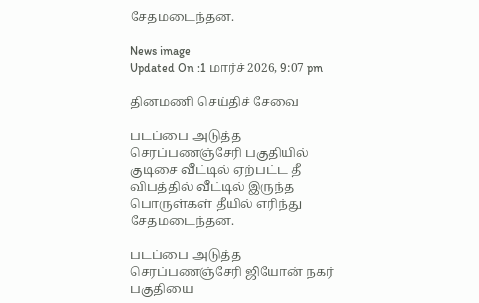சேதமடைந்தன.

News image
Updated On :1 மார்ச் 2026, 9:07 pm

தினமணி செய்திச் சேவை

படப்பை அடுத்த செரப்பணஞ்சேரி பகுதியில் குடிசை வீட்டில் ஏற்பட்ட தீ விபத்தில் வீட்டில் இருந்த பொருள்கள் தீயில் எரிந்து சேதமடைந்தன.

படப்பை அடுத்த செரப்பணஞ்சேரி ஜியோன் நகர் பகுதியை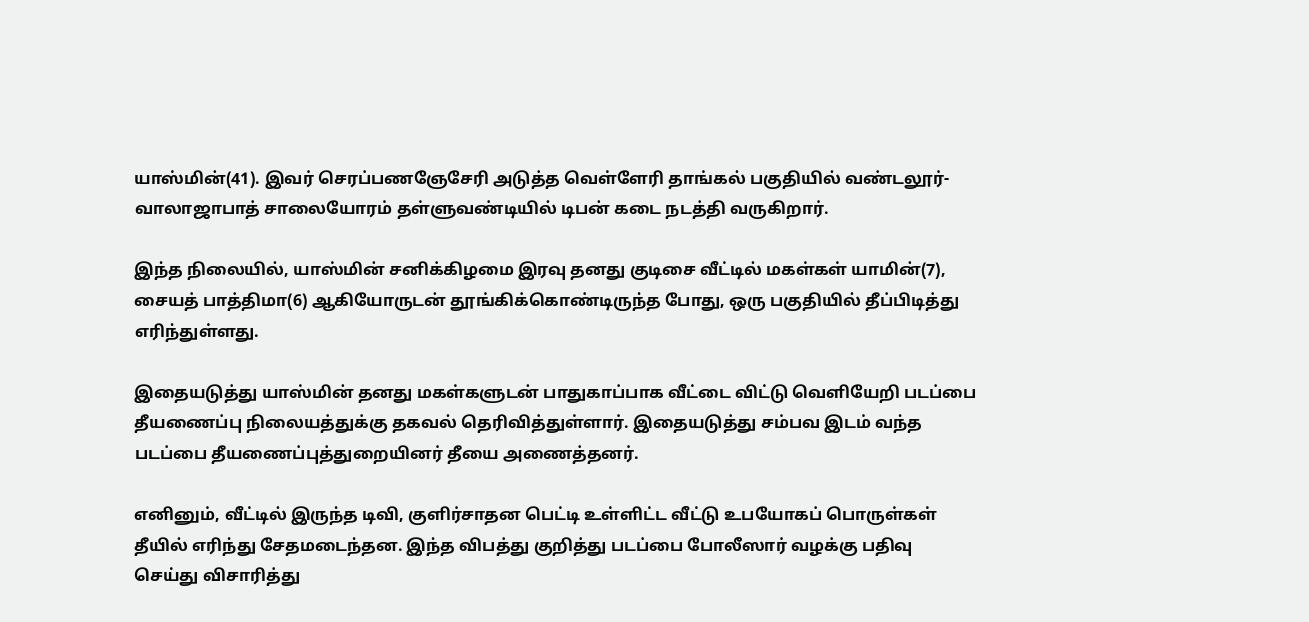யாஸ்மின்(41). இவர் செரப்பணஞேசேரி அடுத்த வெள்ளேரி தாங்கல் பகுதியில் வண்டலூர்-வாலாஜாபாத் சாலையோரம் தள்ளுவண்டியில் டிபன் கடை நடத்தி வருகிறார்.

இந்த நிலையில், யாஸ்மின் சனிக்கிழமை இரவு தனது குடிசை வீட்டில் மகள்கள் யாமின்(7), சையத் பாத்திமா(6) ஆகியோருடன் தூங்கிக்கொண்டிருந்த போது, ஒரு பகுதியில் தீப்பிடித்து எரிந்துள்ளது.

இதையடுத்து யாஸ்மின் தனது மகள்களுடன் பாதுகாப்பாக வீட்டை விட்டு வெளியேறி படப்பை தீயணைப்பு நிலையத்துக்கு தகவல் தெரிவித்துள்ளார். இதையடுத்து சம்பவ இடம் வந்த படப்பை தீயணைப்புத்துறையினர் தீயை அணைத்தனர்.

எனினும், வீட்டில் இருந்த டிவி, குளிர்சாதன பெட்டி உள்ளிட்ட வீட்டு உபயோகப் பொருள்கள் தீயில் எரிந்து சேதமடைந்தன. இந்த விபத்து குறித்து படப்பை போலீஸார் வழக்கு பதிவு செய்து விசாரித்து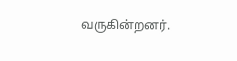வருகின்றனர்.